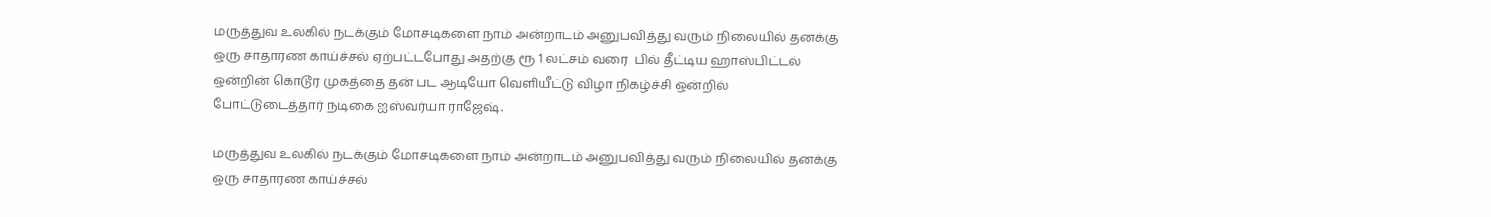மருத்துவ உலகில் நடக்கும் மோசடிகளை நாம் அன்றாடம் அனுபவித்து வரும் நிலையில் தனக்கு ஒரு சாதாரண காய்ச்சல் ஏற்பட்டபோது அதற்கு ரூ 1 லட்சம் வரை  பில் தீட்டிய ஹாஸ்பிட்டல் ஒன்றின் கொடூர முகத்தை தன் பட ஆடியோ வெளியீட்டு விழா நிகழ்ச்சி ஒன்றில் போட்டுடைத்தார் நடிகை ஐஸ்வர்யா ராஜேஷ்.

மருத்துவ உலகில் நடக்கும் மோசடிகளை நாம் அன்றாடம் அனுபவித்து வரும் நிலையில் தனக்கு ஒரு சாதாரண காய்ச்சல்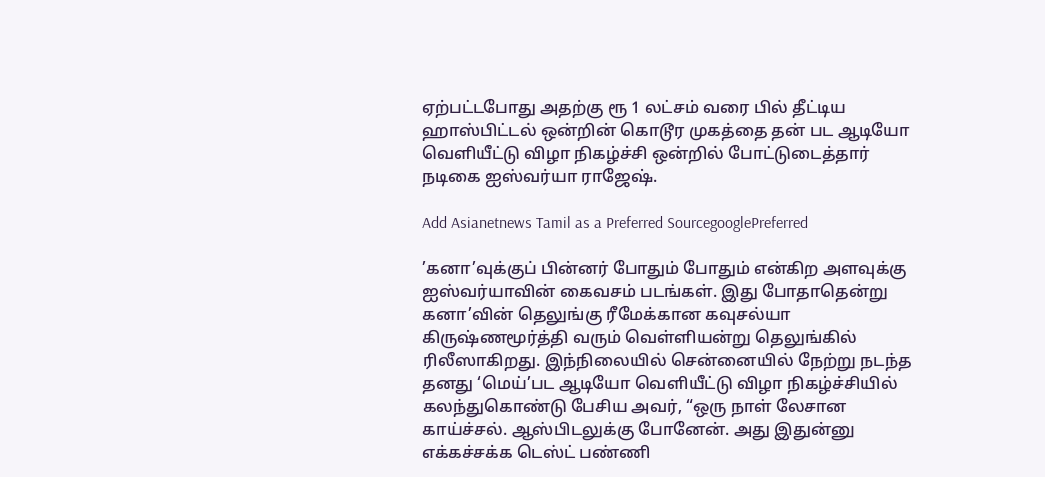ஏற்பட்டபோது அதற்கு ரூ 1 லட்சம் வரை பில் தீட்டிய ஹாஸ்பிட்டல் ஒன்றின் கொடூர முகத்தை தன் பட ஆடியோ வெளியீட்டு விழா நிகழ்ச்சி ஒன்றில் போட்டுடைத்தார் நடிகை ஐஸ்வர்யா ராஜேஷ்.

Add Asianetnews Tamil as a Preferred SourcegooglePreferred

’கனா’வுக்குப் பின்னர் போதும் போதும் என்கிற அளவுக்கு ஐஸ்வர்யாவின் கைவசம் படங்கள். இது போதாதென்று கனா’வின் தெலுங்கு ரீமேக்கான கவுசல்யா கிருஷ்ணமூர்த்தி வரும் வெள்ளியன்று தெலுங்கில் ரிலீஸாகிறது. இந்நிலையில் சென்னையில் நேற்று நடந்த தனது ‘மெய்’பட ஆடியோ வெளியீட்டு விழா நிகழ்ச்சியில் கலந்துகொண்டு பேசிய அவர், “ஒரு நாள் லேசான காய்ச்சல். ஆஸ்பிடலுக்கு போனேன். அது இதுன்னு எக்கச்சக்க டெஸ்ட் பண்ணி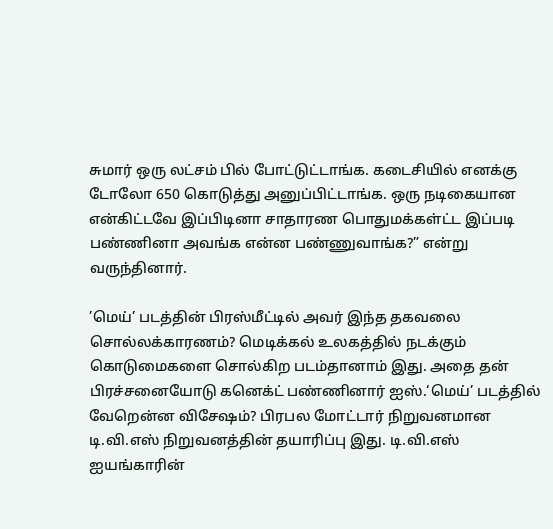சுமார் ஒரு லட்சம் பில் போட்டுட்டாங்க. கடைசியில் எனக்கு டோலோ 650 கொடுத்து அனுப்பிட்டாங்க. ஒரு நடிகையான என்கிட்டவே இப்பிடினா சாதாரண பொதுமக்கள்ட்ட இப்படி பண்ணினா அவங்க என்ன பண்ணுவாங்க?” என்று வருந்தினார்.

’மெய்’ படத்தின் பிரஸ்மீட்டில் அவர் இந்த தகவலை சொல்லக்காரணம்? மெடிக்கல் உலகத்தில் நடக்கும் கொடுமைகளை சொல்கிற படம்தானாம் இது. அதை தன் பிரச்சனையோடு கனெக்ட் பண்ணினார் ஐஸ்.‘மெய்’ படத்தில் வேறென்ன விசேஷம்? பிரபல மோட்டார் நிறுவனமான டி.வி.எஸ் நிறுவனத்தின் தயாரிப்பு இது. டி.வி.எஸ் ஐயங்காரின்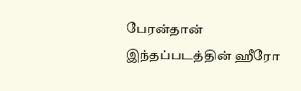பேரன்தான் இந்தப்படத்தின் ஹீரோ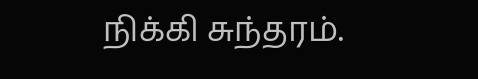நிக்கி சுந்தரம்.